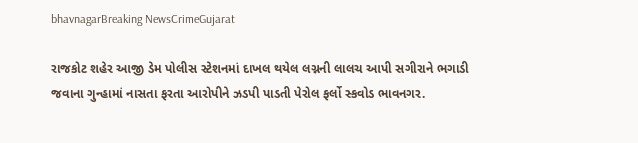bhavnagarBreaking NewsCrimeGujarat

રાજકોટ શહેર આજી ડેમ પોલીસ સ્ટેશનમાં દાખલ થયેલ લગ્નની લાલચ આપી સગીરાને ભગાડી જવાના ગુન્હામાં નાસતા ફરતા આરોપીને ઝડપી પાડતી પેરોલ ફર્લો સ્કવોડ ભાવનગર.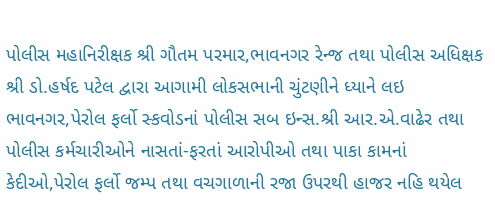પોલીસ મહાનિરીક્ષક શ્રી ગૌતમ પરમાર,ભાવનગર રેન્જ તથા પોલીસ અધિક્ષક શ્રી ડો.હર્ષદ પટેલ દ્વારા આગામી લોકસભાની ચુંટણીને ધ્યાને લઇ ભાવનગર,પેરોલ ફર્લો સ્કવોડનાં પોલીસ સબ ઇન્સ.શ્રી આર.એ.વાઢેર તથા પોલીસ કર્મચારીઓને નાસતાં-ફરતાં આરોપીઓ તથા પાકા કામનાં કેદીઓ,પેરોલ ફર્લો જમ્પ તથા વચગાળાની રજા ઉપરથી હાજર નહિ થયેલ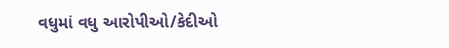વધુમાં વધુ આરોપીઓ/કેદીઓ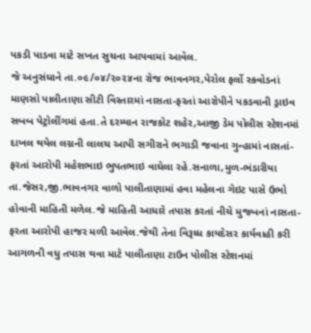પકડી પાડવા માટે સખત સુચના આપવામાં આવેલ.
જે અનુસંધાને તા.૦૯/૦૪/૨૦૨૪ના રોજ ભાવનગર,પેરોલ ફર્લો સ્કવોડનાં માણસો પાલીતાણા સીટી વિસ્તારમાં નાસતા-ફરતાં આરોપીને પકડવાની ડ્રાઇવ સબબ પેટ્રોલીંગમાં હતા.તે દરમ્યાન રાજકોટ શહેર,આજી ડેમ પોલીસ સ્ટેશનમાં દાખલ થયેલ લગ્નની લાલચ આપી સગીરાને ભગાડી જવાના ગુન્હામાં નાસતાં-ફરતાં આરોપી મહેશભાઇ ભુપતભાઇ વાઘેલા રહે.સનાળા,મુળ-ભંડારીયા તા.જેસર,જી.ભાવનગર વાળો પાલીતાણામાં હવા મહેલના ગેઇટ પાસે ઉભો હોવાની માહિતી મળેલ.જે માહિતી આધારે તપાસ કરતાં નીચે મુજબનાં નાસતા-ફરતા આરોપી હાજર મળી આવેલ.જેથી તેના વિરૂધ્ધ કાયદેસર કાર્યવાહી કરી આગળની વધુ તપાસ થવા માટે પાલીતાણા ટાઉન પોલીસ સ્ટેશનમાં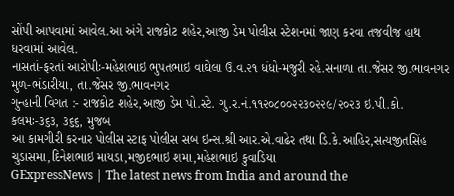સોંપી આપવામાં આવેલ.આ અંગે રાજકોટ શહેર,આજી ડેમ પોલીસ સ્ટેશનમાં જાણ કરવા તજવીજ હાથ ધરવામાં આવેલ.
નાસતાં-ફરતાં આરોપીઃ-મહેશભાઇ ભુપતભાઇ વાઘેલા ઉ.વ.૨૧ ધંધો-મજુરી રહે.સનાળા તા.જેસર જી.ભાવનગર મુળ-ભંડારીયા, તા.જેસર જી.ભાવનગર
ગુન્હાની વિગત :- રાજકોટ શહેર,આજી ડેમ પો.સ્ટે. ગુ.ર.નં.૧૧૨૦૮૦૦૨૨૩૦૨૨૯/૨૦૨૩ ઇ.પી.કો. કલમઃ-૩૬૩, ૩૬૬, મુજબ
આ કામગીરી કરનાર પોલીસ સ્ટાફ પોલીસ સબ ઇન્સ.શ્રી આર.એ.વાઢેર તથા ડિ.કે.આહિર,સત્યજીતસિંહ ચુડાસમા,દિનેશભાઇ માયડા,મજીદભાઇ શમા,મહેશભાઇ કુવાડિયા
GExpressNews | The latest news from India and around the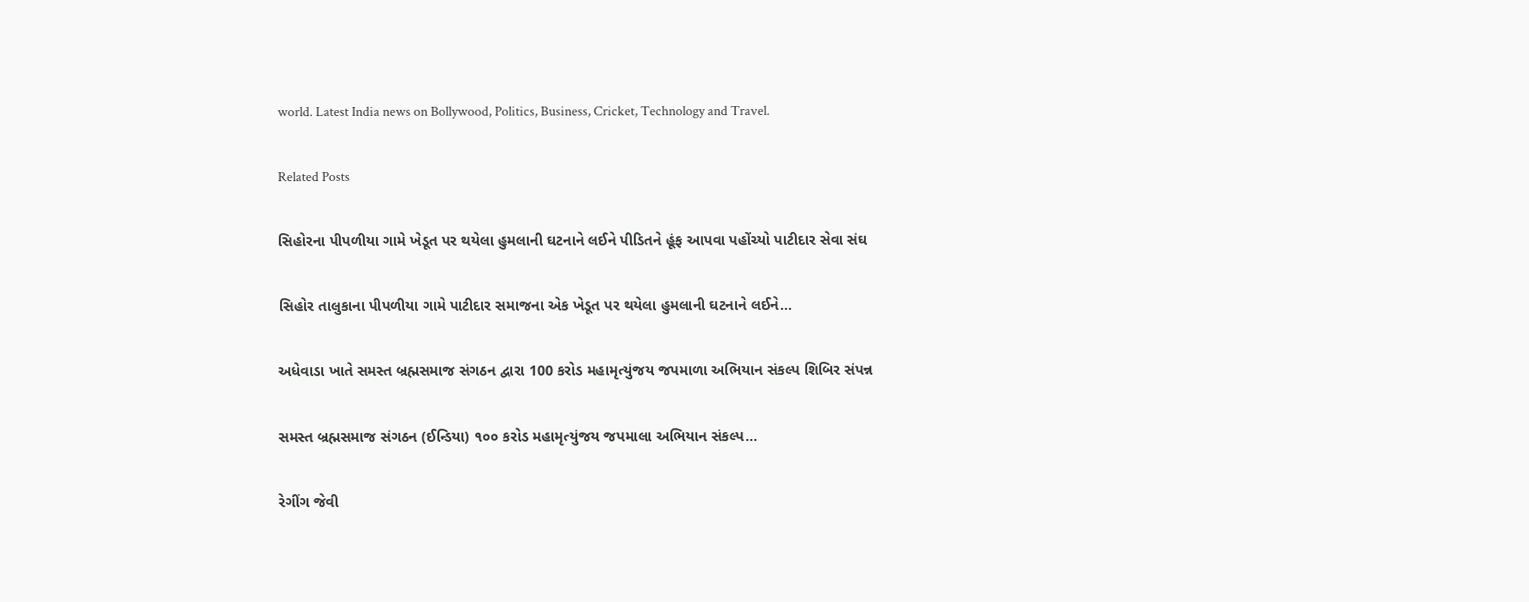world. Latest India news on Bollywood, Politics, Business, Cricket, Technology and Travel.

Related Posts

સિહોરના પીપળીયા ગામે ખેડૂત પર થયેલા હુમલાની ઘટનાને લઈને પીડિતને હૂંફ આપવા પહોંચ્યો પાટીદાર સેવા સંઘ

સિહોર તાલુકાના પીપળીયા ગામે પાટીદાર સમાજના એક ખેડૂત પર થયેલા હુમલાની ઘટનાને લઈને…

અધેવાડા ખાતે સમસ્ત બ્રહ્મસમાજ સંગઠન દ્વારા 100 કરોડ મહામૃત્યુંજય જપમાળા અભિયાન સંકલ્પ શિબિર સંપન્ન

સમસ્ત બ્રહ્મસમાજ સંગઠન (ઈન્ડિયા) ૧૦૦ કરોડ મહામૃત્યુંજય જપમાલા અભિયાન સંકલ્પ…

રેગીંગ જેવી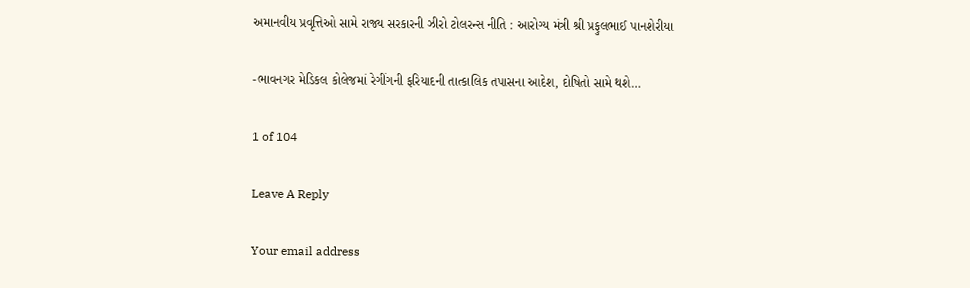અમાનવીય પ્રવૃત્તિઓ સામે રાજ્ય સરકારની ઝીરો ટોલરન્સ નીતિ : આરોગ્ય મંત્રી શ્રી પ્રફુલભાઈ પાનશેરીયા

-ભાવનગર મેડિકલ કોલેજમાં રેગીંગની ફરિયાદની તાત્કાલિક તપાસના આદેશ, દોષિતો સામે થશે…

1 of 104

Leave A Reply

Your email address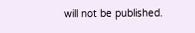will not be published.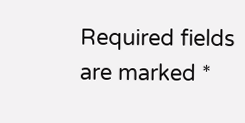Required fields are marked *